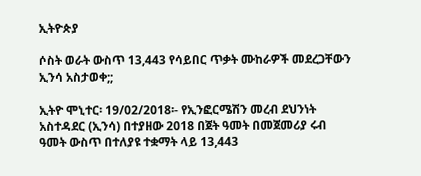ኢትዮጵያ

ሶስት ወራት ውስጥ 13,443 የሳይበር ጥቃት ሙከራዎች መደረጋቸውን ኢንሳ አስታወቀ;;

ኢትዮ ሞኒተር፡ 19/02/2018፡- የኢንፎርሜሽን መረብ ደህንነት አስተዳደር (ኢንሳ) በተያዘው 2018 በጀት ዓመት በመጀመሪያ ሩብ ዓመት ውስጥ በተለያዩ ተቋማት ላይ 13,443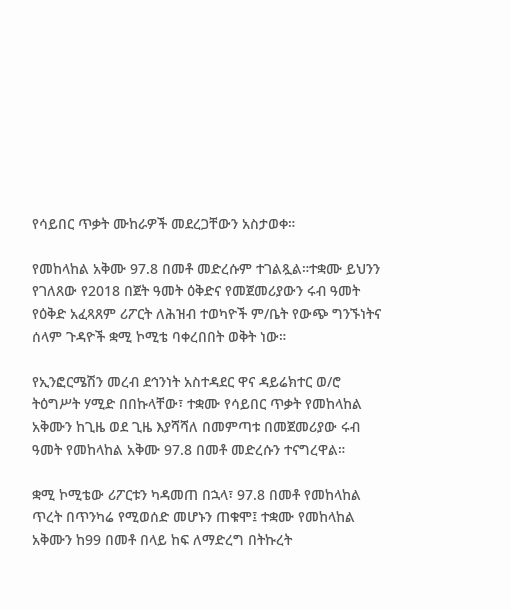የሳይበር ጥቃት ሙከራዎች መደረጋቸውን አስታወቀ።

የመከላከል አቅሙ 97.8 በመቶ መድረሱም ተገልጿል።ተቋሙ ይህንን የገለጸው የ2018 በጀት ዓመት ዕቅድና የመጀመሪያውን ሩብ ዓመት የዕቅድ አፈጻጸም ሪፖርት ለሕዝብ ተወካዮች ም/ቤት የውጭ ግንኙነትና ሰላም ጉዳዮች ቋሚ ኮሚቴ ባቀረበበት ወቅት ነው።

የኢንፎርሜሽን መረብ ደኅንነት አስተዳደር ዋና ዳይሬክተር ወ/ሮ ትዕግሥት ሃሚድ በበኩላቸው፣ ተቋሙ የሳይበር ጥቃት የመከላከል አቅሙን ከጊዜ ወደ ጊዜ እያሻሻለ በመምጣቱ በመጀመሪያው ሩብ ዓመት የመከላከል አቅሙ 97.8 በመቶ መድረሱን ተናግረዋል።

ቋሚ ኮሚቴው ሪፖርቱን ካዳመጠ በኋላ፣ 97.8 በመቶ የመከላከል ጥረት በጥንካሬ የሚወሰድ መሆኑን ጠቁሞ፤ ተቋሙ የመከላከል አቅሙን ከ99 በመቶ በላይ ከፍ ለማድረግ በትኩረት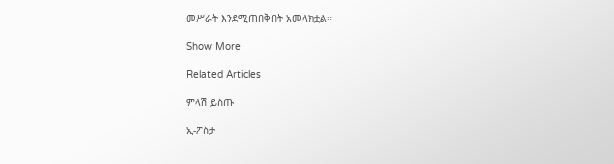መሥራት እንደሚጠበቅበት አመላክቷል።

Show More

Related Articles

ምላሽ ይስጡ

ኢ-ፖስታ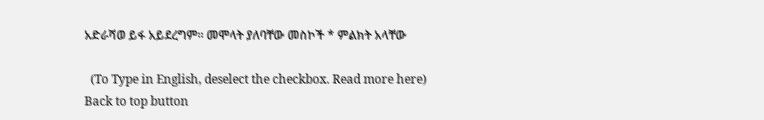አድራሻወ ይፋ አይደረግም። መሞላት ያለባቸው መስኮች * ምልክት አላቸው

  (To Type in English, deselect the checkbox. Read more here)
Back to top button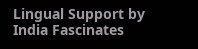Lingual Support by India Fascinates